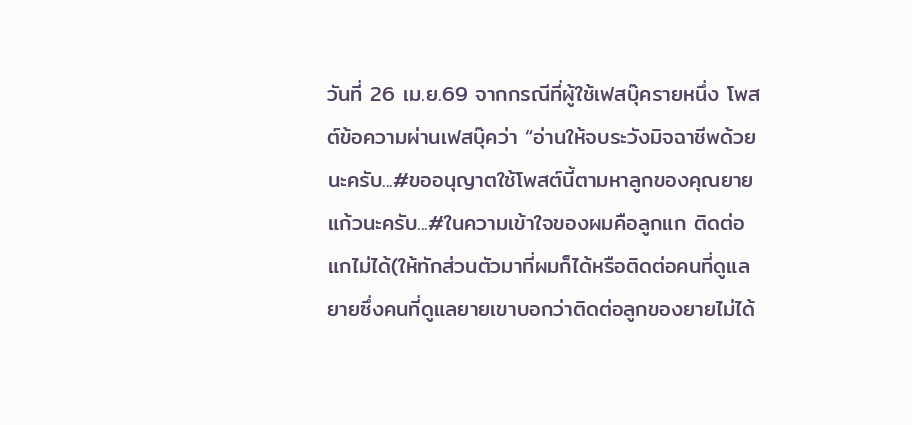วันที่ 26 เม.ย.69 จากกรณีที่ผู้ใช้เฟสบุ๊ครายหนึ่ง โพสต์ข้อความผ่านเฟสบุ๊คว่า “อ่านให้จบระวังมิจฉาชีพด้วยนะครับ...#ขออนุญาตใช้โพสต์นี้ตามหาลูกของคุณยายแก้วนะครับ...#ในความเข้าใจของผมคือลูกแก ติดต่อแกไม่ได้(ให้ทักส่วนตัวมาที่ผมก็ได้หรือติดต่อคนที่ดูแลยายซึ่งคนที่ดูแลยายเขาบอกว่าติดต่อลูกของยายไม่ได้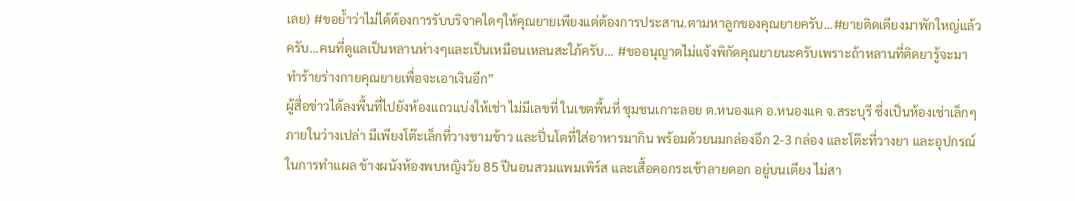เลย) #ขอย้ำว่าไม่ได้ต้องการรับบริจาคใดๆให้คุณยายเพียงแต่ต้องการประสาน.ตามหาลูกของคุณยายครับ...#ยายติดเตียงมาพักใหญ่แล้วครับ...คนที่ดูแลเป็นหลานห่างๆและเป็นเหมือนเหลนสะใภ้ครับ... #ขออนุญาตไม่แจ้งพิกัดคุณยายนะครับเพราะถ้าหลานที่ติดยารู้จะมาทำร้ายร่างกายคุณยายเพื่อจะเอาเงินอีก”
ผู้สื่อข่าวได้ลงพื้นที่ไปยังห้องแถวแบ่งให้เช่า ไม่มีเลขที่ ในเขตพื้นที่ ชุมชนเกาะลอย ต.หนองแค อ.หนองแค จ.สระบุรี ซึ่งเป็นห้องเช่าเล็กๆ ภายในว่างเปล่า มีเพียงโต๊ะเล็กที่วางชามข้าว และปิ่นโตที่ใส่อาหารมากิน พร้อมด้วยนมกล่องอีก 2-3 กล่อง และโต๊ะที่วางยา และอุปกรณ์ในการทำแผล ข้างผนังห้องพบหญิงวัย 85 ปีนอนสวมแพมเพิร์ส และเสื้อคอกระเช้าลายดอก อยู่บนเตียง ไม่สา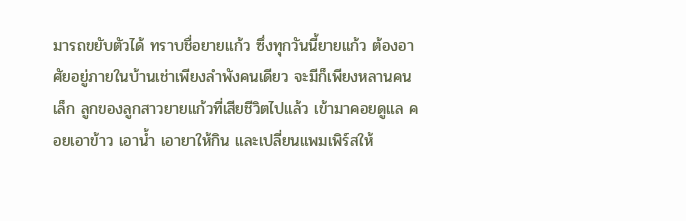มารถขยับตัวได้ ทราบชื่อยายแก้ว ซึ่งทุกวันนี้ยายแก้ว ต้องอาศัยอยู่ภายในบ้านเช่าเพียงลำพังคนเดียว จะมีก็เพียงหลานคนเล็ก ลูกของลูกสาวยายแก้วที่เสียชีวิตไปแล้ว เข้ามาคอยดูแล คอยเอาข้าว เอาน้ำ เอายาให้กิน และเปลี่ยนแพมเพิร์สให้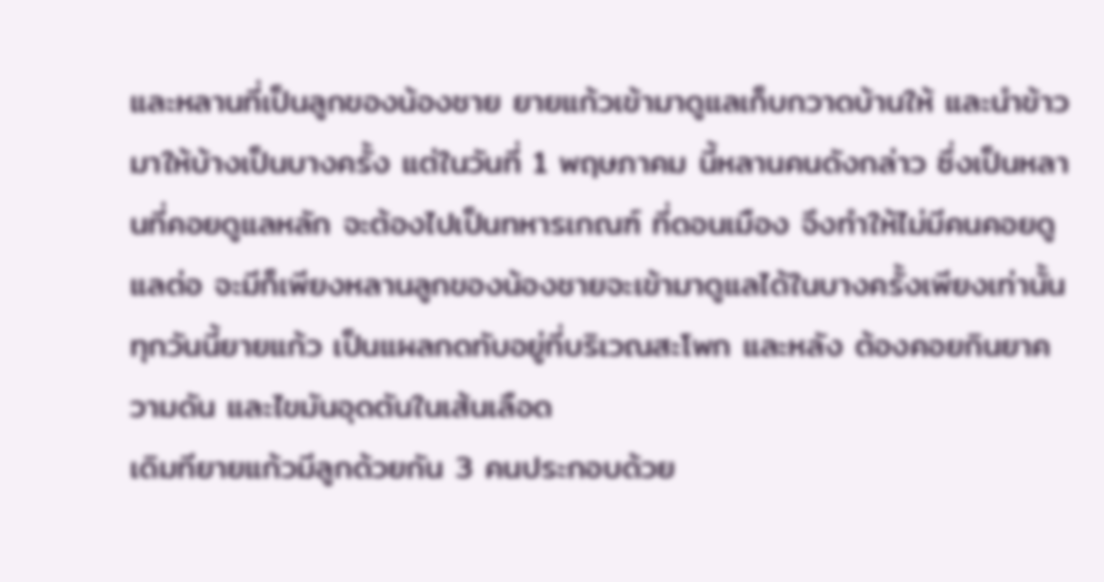และหลานที่เป็นลูกของน้องชาย ยายแก้วเข้ามาดูแลเก็บกวาดบ้านให้ และนำข้าวมาให้บ้างเป็นบางครั้ง แต่ในวันที่ 1 พฤษภาคม นี้หลานคนดังกล่าว ซึ่งเป็นหลานที่คอยดูแลหลัก จะต้องไปเป็นทหารเกณฑ์ ที่ดอนเมือง จึงทำให้ไม่มีคนคอยดูแลต่อ จะมีก็เพียงหลานลูกของน้องชายจะเข้ามาดูแลได้ในบางครั้งเพียงเท่านั้น ทุกวันนี้ยายแก้ว เป็นแผลกดทับอยู่ที่บริเวณสะโพก และหลัง ต้องคอยกินยาความดัน และไขมันอุดตันในเส้นเลือด
เดิมทียายแก้วมีลูกด้วยกัน 3 คนประกอบด้วย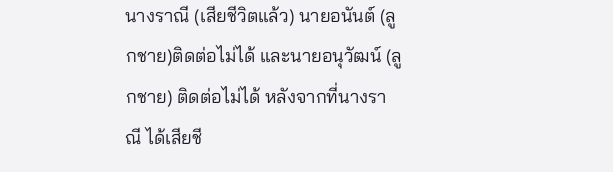นางราณี (เสียชีวิตแล้ว) นายอนันต์ (ลูกชาย)ติดต่อไม่ได้ และนายอนุวัฒน์ (ลูกชาย) ติดต่อไม่ได้ หลังจากที่นางราณี ได้เสียชี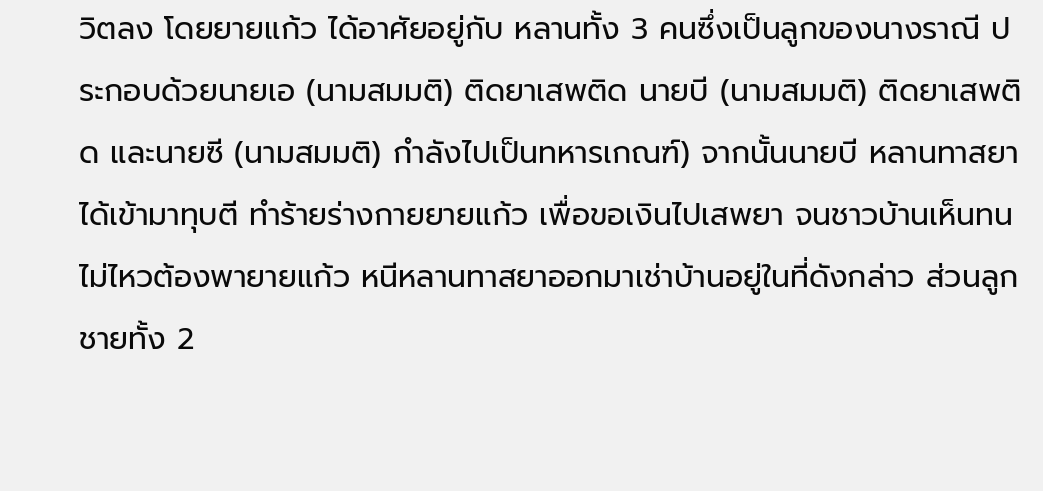วิตลง โดยยายแก้ว ได้อาศัยอยู่กับ หลานทั้ง 3 คนซึ่งเป็นลูกของนางราณี ประกอบด้วยนายเอ (นามสมมติ) ติดยาเสพติด นายบี (นามสมมติ) ติดยาเสพติด และนายซี (นามสมมติ) กำลังไปเป็นทหารเกณฑ์) จากนั้นนายบี หลานทาสยาได้เข้ามาทุบตี ทำร้ายร่างกายยายแก้ว เพื่อขอเงินไปเสพยา จนชาวบ้านเห็นทนไม่ไหวต้องพายายแก้ว หนีหลานทาสยาออกมาเช่าบ้านอยู่ในที่ดังกล่าว ส่วนลูกชายทั้ง 2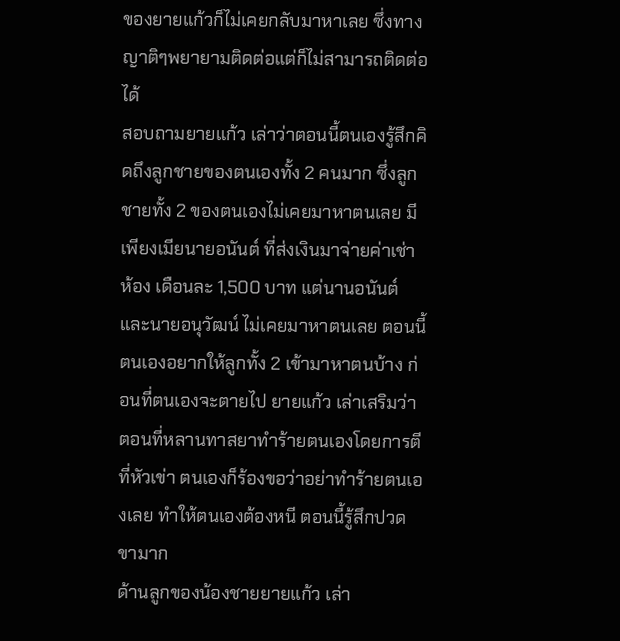ของยายแก้วก็ไม่เคยกลับมาหาเลย ซึ่งทางญาติๆพยายามติดต่อแต่ก็ไม่สามารถติดต่อได้
สอบถามยายแก้ว เล่าว่าตอนนี้ตนเองรู้สึกคิดถึงลูกชายของตนเองทั้ง 2 คนมาก ซึ่งลูกชายทั้ง 2 ของตนเองไม่เคยมาหาตนเลย มีเพียงเมียนายอนันต์ ที่ส่งเงินมาจ่ายค่าเช่าห้อง เดือนละ 1,500 บาท แต่นานอนันต์ และนายอนุวัฒน์ ไม่เคยมาหาตนเลย ตอนนี้ตนเองอยากให้ลูกทั้ง 2 เข้ามาหาตนบ้าง ก่อนที่ตนเองจะตายไป ยายแก้ว เล่าเสริมว่า ตอนที่หลานทาสยาทำร้ายตนเองโดยการตีที่หัวเข่า ตนเองก็ร้องขอว่าอย่าทำร้ายตนเองเลย ทำให้ตนเองต้องหนี ตอนนี้รู้สึกปวดขามาก
ด้านลูกของน้องชายยายแก้ว เล่า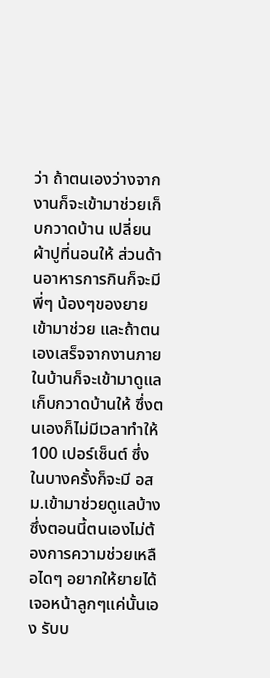ว่า ถ้าตนเองว่างจากงานก็จะเข้ามาช่วยเก็บกวาดบ้าน เปลี่ยนผ้าปูที่นอนให้ ส่วนด้านอาหารการกินก็จะมีพี่ๆ น้องๆของยายเข้ามาช่วย และถ้าตนเองเสร็จจากงานภายในบ้านก็จะเข้ามาดูแลเก็บกวาดบ้านให้ ซึ่งตนเองก็ไม่มีเวลาทำให้ 100 เปอร์เซ็นต์ ซึ่งในบางครั้งก็จะมี อสม.เข้ามาช่วยดูแลบ้าง ซึ่งตอนนี้ตนเองไม่ต้องการความช่วยเหลือไดๆ อยากให้ยายได้เจอหน้าลูกๆแค่นั้นเอง รับบ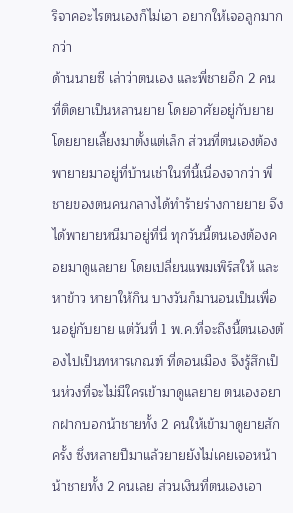ริจาคอะไรตนเองก็ไม่เอา อยากให้เจอลูกมากกว่า
ด้านนายซี เล่าว่าตนเอง และพี่ชายอีก 2 คน ที่ติดยาเป็นหลานยาย โดยอาศัยอยู่กับยาย โดยยายเลี้ยงมาตั้งแต่เล็ก ส่วนที่ตนเองต้องพายายมาอยู่ที่บ้านเช่าในที่นี้เนื่องจากว่า พี่ชายของตนคนกลางได้ทำร้ายร่างกายยาย จึงได้พายายหนีมาอยู่ที่นี่ ทุกวันนี้ตนเองต้องคอยมาดูแลยาย โดยเปลี่ยนแพมเพิร์สให้ และหาข้าว หายาให้กิน บางวันก็มานอนเป็นเพื่อนอยู่กับยาย แต่วันที่ 1 พ.ค.ที่จะถึงนี้ตนเองต้องไปเป็นทหารเกณฑ์ ที่ดอนเมือง จึงรู้สึกเป็นห่วงที่จะไม่มีใครเข้ามาดูแลยาย ตนเองอยากฝากบอกน้าชายทั้ง 2 คนให้เข้ามาดูยายสักครั้ง ซึ่งหลายปีมาแล้วยายยังไม่เคยเจอหน้าน้าชายทั้ง 2 คนเลย ส่วนเงินที่ตนเองเอา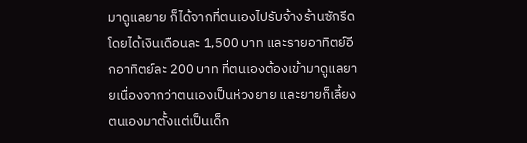มาดูแลยาย ก็ได้จากที่ตนเองไปรับจ้างร้านซักรีด โดยได้เงินเดือนละ 1,500 บาท และรายอาทิตย์อีกอาทิตย์ละ 200 บาท ที่ตนเองต้องเข้ามาดูแลยายเนื่องจากว่าตนเองเป็นห่วงยาย และยายก็เลี้ยงตนเองมาตั้งแต่เป็นเด็ก